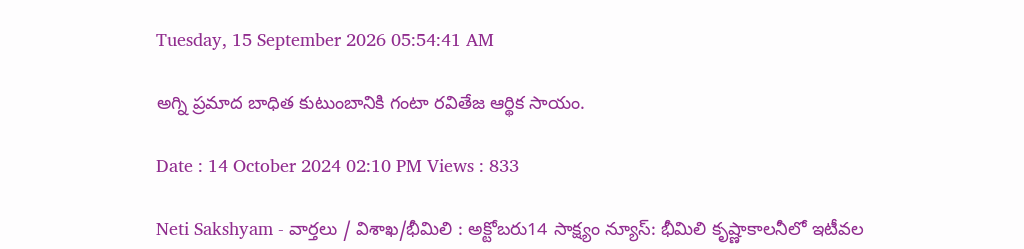Tuesday, 15 September 2026 05:54:41 AM

అగ్ని ప్రమాద బాధిత కుటుంబానికి గంటా రవితేజ ఆర్థిక సాయం.

Date : 14 October 2024 02:10 PM Views : 833

Neti Sakshyam - వార్తలు / విశాఖ/భీమిలి : అక్టోబరు14 సాక్ష్యం న్యూస్: భీమిలి కృష్ణాకాలనీలో ఇటీవల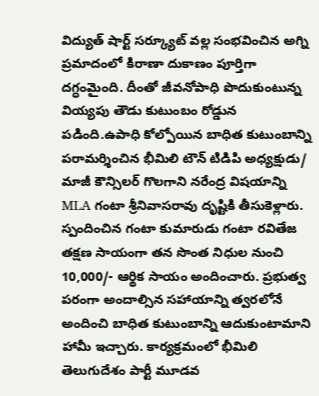విద్యుత్ షార్ట్ సర్క్యూట్ వల్ల సంభవించిన అగ్ని ప్రమాదంలో కిరాణా దుకాణం పూర్తిగా దగ్ధంమైంది. దీంతో జీవనోపాధి పొదుకుంటున్న వియ్యపు తౌడు కుటుంబం రోడ్డున పడింది.ఉపాధి కోల్పోయిన బాధిత కుటుంబాన్ని పరామర్శించిన భీమిలి టౌన్ టిడిపి అధ్యక్షుడు/ మాజీ కౌన్సిలర్ గొలగాని నరేంద్ర విషయాన్ని MLA గంటా శ్రీనివాసరావు దృష్టికి తీసుకెళ్లారు. స్పందించిన గంటా కుమారుడు గంటా రవితేజ తక్షణ సాయంగా తన సొంత నిధుల నుంచి 10,000/- ఆర్థిక సాయం అందించారు. ప్రభుత్వ పరంగా అందాల్సిన సహాయాన్ని త్వరలోనే అందించి బాధిత కుటుంబాన్ని ఆదుకుంటామాని హామీ ఇచ్చారు. కార్యక్రమంలో భీమిలి తెలుగుదేశం పార్టీ మూడవ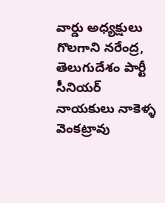వార్డు అధ్యక్షులు గొలగాని నరేంద్ర, తెలుగుదేశం పార్టీ సీనియర్ నాయకులు నాకెళ్ళ వెంకట్రావు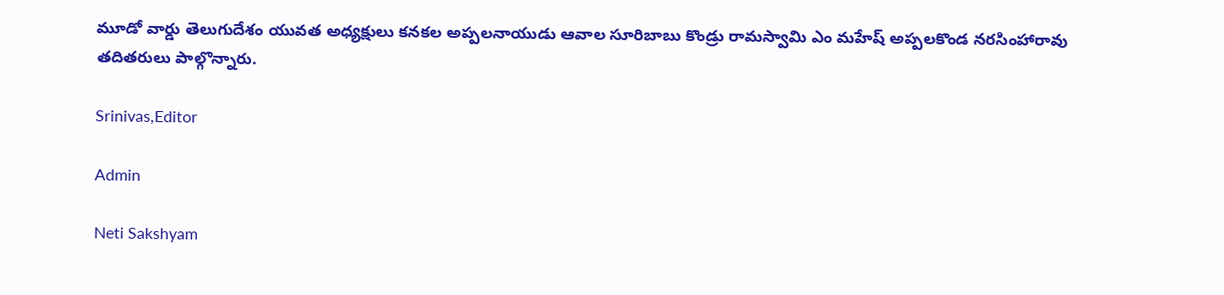మూడో వార్డు తెలుగుదేశం యువత అధ్యక్షులు కనకల అప్పలనాయుడు ఆవాల సూరిబాబు కొండ్రు రామస్వామి ఎం మహేష్ అప్పలకొండ నరసింహారావు తదితరులు పాల్గొన్నారు.

Srinivas,Editor

Admin

Neti Sakshyam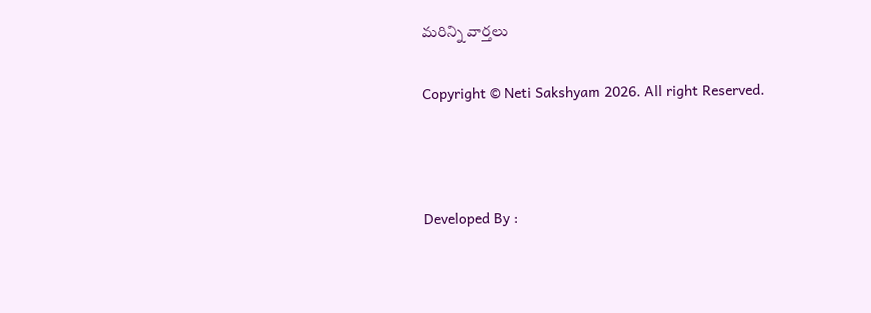మరిన్ని వార్తలు

Copyright © Neti Sakshyam 2026. All right Reserved.



Developed By :